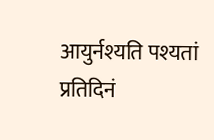आयुर्नश्यति पश्यतां प्रतिदिनं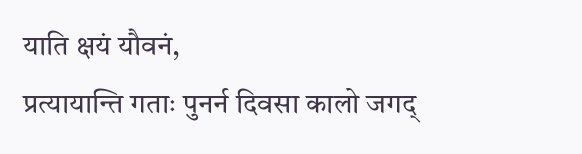याति क्षयं यौवनं,
प्रत्यायान्ति गताः पुनर्न दिवसा कालो जगद्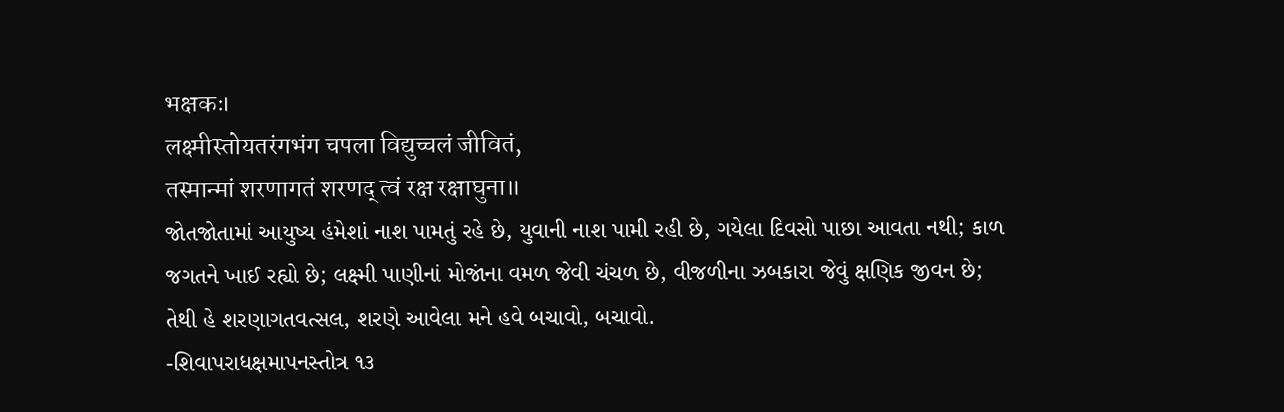भक्षकः।
लक्ष्मीस्तोयतरंगभंग चपला विद्युच्चलं जीवितं,
तस्मान्मां शरणागतं शरणद् त्वं रक्ष रक्षाघुना॥
જોતજોતામાં આયુષ્ય હંમેશાં નાશ પામતું રહે છે, યુવાની નાશ પામી રહી છે, ગયેલા દિવસો પાછા આવતા નથી; કાળ જગતને ખાઈ રહ્યો છે; લક્ષ્મી પાણીનાં મોજાંના વમળ જેવી ચંચળ છે, વીજળીના ઝબકારા જેવું ક્ષણિક જીવન છે; તેથી હે શરણાગતવત્સલ, શરણે આવેલા મને હવે બચાવો, બચાવો.
-શિવાપરાધક્ષમાપનસ્તોત્ર ૧૩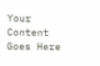Your Content Goes Here